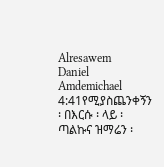Alresawem
Daniel Amdemichael
4:41የሚያስጨንቀኝን ፡ በእርሱ ፡ ላይ ፡ ጣልኩና ዝማሬን ፡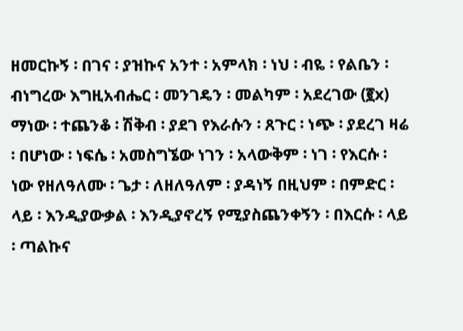ዘመርኩኝ ፡ በገና ፡ ያዝኩና አንተ ፡ አምላክ ፡ ነህ ፡ ብዬ ፡ የልቤን ፡ ብነግረው እግዚአብሔር ፡ መንገዴን ፡ መልካም ፡ አደረገው (፪x) ማነው ፡ ተጨንቆ ፡ ሽቅብ ፡ ያደገ የእራሱን ፡ ጸጉር ፡ ነጭ ፡ ያደረገ ዛሬ ፡ በሆነው ፡ ነፍሴ ፡ አመስግኜው ነገን ፡ አላውቅም ፡ ነገ ፡ የእርሱ ፡ ነው የዘለዓለሙ ፡ ጌታ ፡ ለዘለዓለም ፡ ያዳነኝ በዚህም ፡ በምድር ፡ ላይ ፡ እንዲያውቃል ፡ እንዲያኖረኝ የሚያስጨንቀኝን ፡ በእርሱ ፡ ላይ ፡ ጣልኩና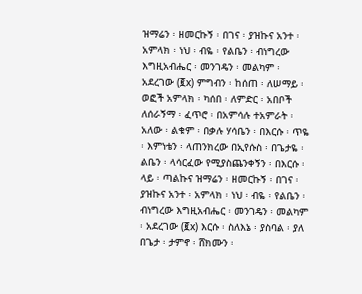ዝማሬን ፡ ዘመርኩኝ ፡ በገና ፡ ያዝኩና አንተ ፡ አምላክ ፡ ነህ ፡ ብዬ ፡ የልቤን ፡ ብነግረው እግዚአብሔር ፡ መንገዴን ፡ መልካም ፡ አደረገው (፪x) ምግብን ፡ ከሰጠ ፡ ለሠማይ ፡ ወፎች አምላክ ፡ ካሰበ ፡ ለምድር ፡ አበቦች ለሰራኝማ ፡ ፈጥሮ ፡ በአምሳሉ ተአምራት ፡ አለው ፡ ልቁም ፡ በቃሉ ሃሳቤን ፡ በእርሱ ፡ ጥዬ ፡ እምነቴን ፡ ላጠንክረው በኢየሱስ ፡ በጌታዬ ፡ ልቤን ፡ ላሳርፈው የሚያስጨንቀኝን ፡ በእርሱ ፡ ላይ ፡ ጣልኩና ዝማሬን ፡ ዘመርኩኝ ፡ በገና ፡ ያዝኩና አንተ ፡ አምላክ ፡ ነህ ፡ ብዬ ፡ የልቤን ፡ ብነግረው እግዚአብሔር ፡ መንገዴን ፡ መልካም ፡ አደረገው (፪x) እርሱ ፡ ስለእኔ ፡ ያስባል ፡ ያለ በጌታ ፡ ታምኖ ፡ ሸክሙን ፡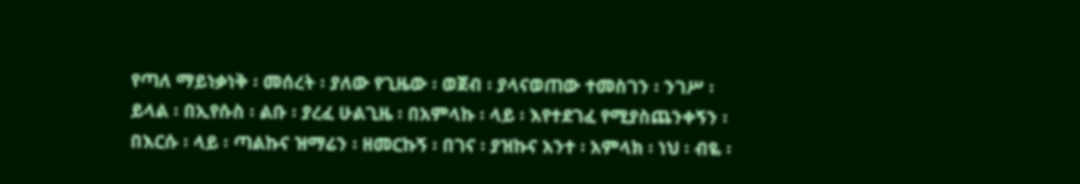የጣለ ማይነቃነቅ ፡ መሰረት ፡ ያለው የጊዜው ፡ ወጀብ ፡ ያላናወጠው ተመስገን ፡ ንገሥ ፡ ይላል ፡ በኢየሱስ ፡ ልቡ ፡ ያረፈ ሁልጊዜ ፡ በአምላኩ ፡ ላይ ፡ እየተደገፈ የሚያስጨንቀኝን ፡ በእርሱ ፡ ላይ ፡ ጣልኩና ዝማሬን ፡ ዘመርኩኝ ፡ በገና ፡ ያዝኩና አንተ ፡ አምላክ ፡ ነህ ፡ ብዬ ፡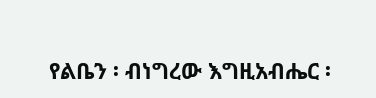የልቤን ፡ ብነግረው እግዚአብሔር ፡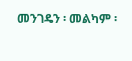መንገዴን ፡ መልካም ፡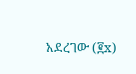አደረገው (፪x)